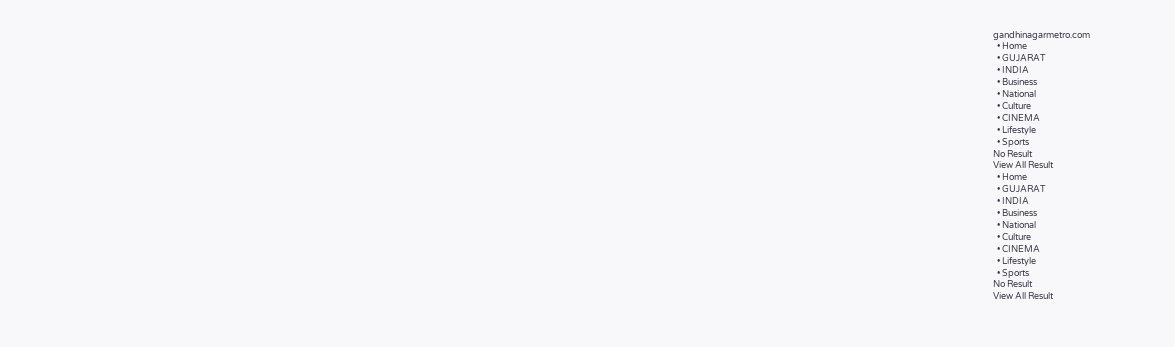gandhinagarmetro.com
  • Home
  • GUJARAT
  • INDIA
  • Business
  • National
  • Culture
  • CINEMA
  • Lifestyle
  • Sports
No Result
View All Result
  • Home
  • GUJARAT
  • INDIA
  • Business
  • National
  • Culture
  • CINEMA
  • Lifestyle
  • Sports
No Result
View All Result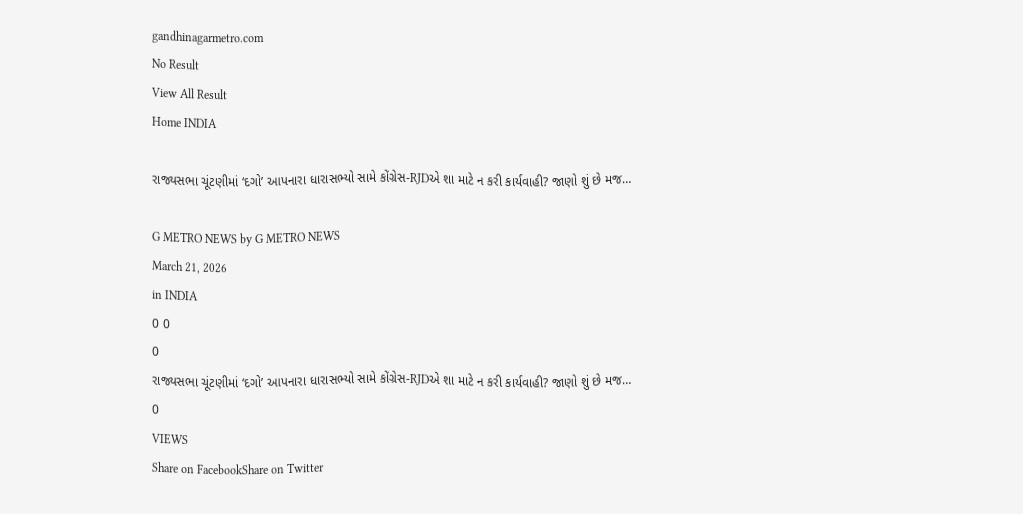gandhinagarmetro.com
No Result
View All Result
Home INDIA

રાજ્યસભા ચૂંટણીમાં ‘દગો’ આપનારા ધારાસભ્યો સામે કોંગ્રેસ-RJDએ શા માટે ન કરી કાર્યવાહી? જાણો શું છે મજ…

G METRO NEWS by G METRO NEWS
March 21, 2026
in INDIA
0 0
0
રાજ્યસભા ચૂંટણીમાં ‘દગો’ આપનારા ધારાસભ્યો સામે કોંગ્રેસ-RJDએ શા માટે ન કરી કાર્યવાહી? જાણો શું છે મજ…
0
VIEWS
Share on FacebookShare on Twitter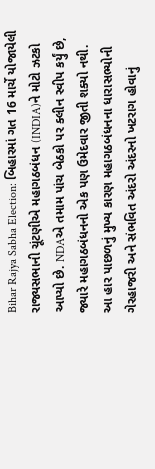Bihar Rajya Sabha Election: બિહારમાં ગત 16 માર્ચે યોજાયેલી રાજ્યસભાની ચૂંટણીએ મહાગઠબંધન (INDIA)ને મોટો ઝટકો આપ્યો છે. NDAએ તમામ પાંચ બેઠકો પર ક્લીન સ્વીપ કર્યું છે, જ્યારે મહાગઠબંધનનો એક પણ ઉમેદવાર જીતી શક્યો નથી. આ હાર પાછળનું મુખ્ય કારણ મહાગઠબંધનના ધારાસભ્યોની ગેરહાજરી અને સંભવિત અંદરો અંદરનો ખટરાગ હોવાનું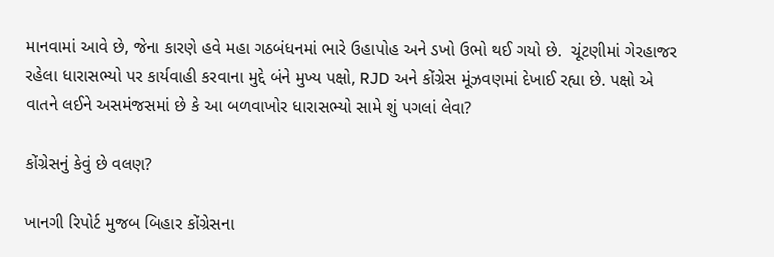માનવામાં આવે છે, જેના કારણે હવે મહા ગઠબંધનમાં ભારે ઉહાપોહ અને ડખો ઉભો થઈ ગયો છે.  ચૂંટણીમાં ગેરહાજર રહેલા ધારાસભ્યો પર કાર્યવાહી કરવાના મુદ્દે બંને મુખ્ય પક્ષો, RJD અને કોંગ્રેસ મૂંઝવણમાં દેખાઈ રહ્યા છે. પક્ષો એ વાતને લઈને અસમંજસમાં છે કે આ બળવાખોર ધારાસભ્યો સામે શું પગલાં લેવા?

કોંગ્રેસનું કેવું છે વલણ?

ખાનગી રિપોર્ટ મુજબ બિહાર કોંગ્રેસના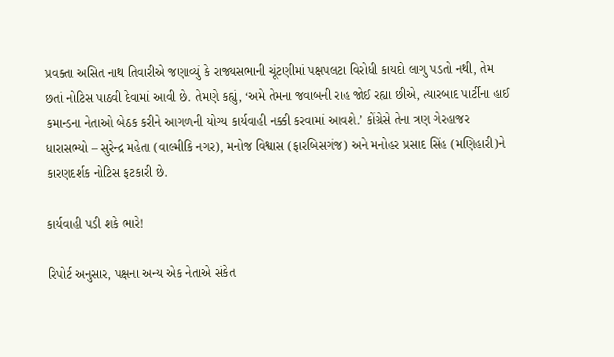પ્રવક્તા અસિત નાથ તિવારીએ જણાવ્યું કે રાજ્યસભાની ચૂંટણીમાં પક્ષપલટા વિરોધી કાયદો લાગુ પડતો નથી, તેમ છતાં નોટિસ પાઠવી દેવામાં આવી છે. તેમણે કહ્યું, ‘અમે તેમના જવાબની રાહ જોઈ રહ્યા છીએ, ત્યારબાદ પાર્ટીના હાઈ કમાન્ડના નેતાઓ બેઠક કરીને આગળની યોગ્ય કાર્યવાહી નક્કી કરવામાં આવશે.’ કોંગ્રેસે તેના ત્રણ ગેરહાજર ધારાસભ્યો – સુરેન્દ્ર મહેતા (વાલ્મીકિ નગર), મનોજ વિશ્વાસ (ફારબિસગંજ) અને મનોહર પ્રસાદ સિંહ (મણિહારી)ને કારણદર્શક નોટિસ ફટકારી છે.

કાર્યવાહી પડી શકે ભારે!

રિપોર્ટ અનુસાર, પક્ષના અન્ય એક નેતાએ સંકેત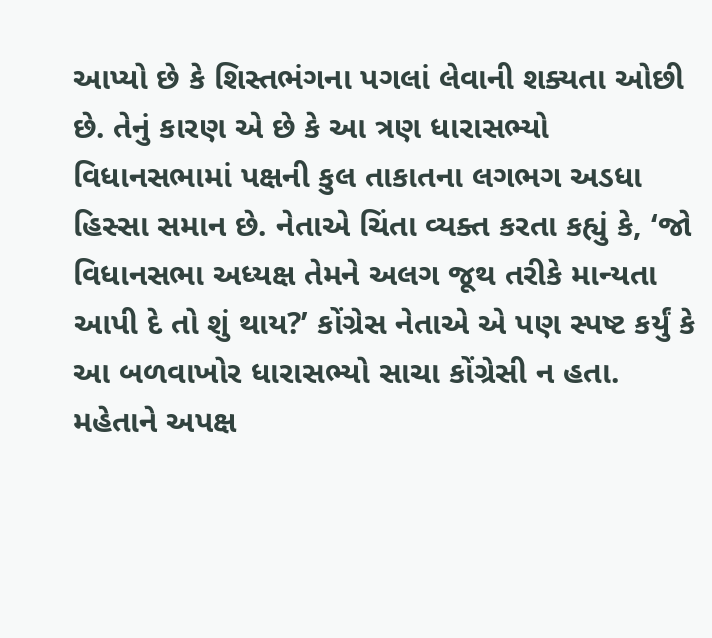આપ્યો છે કે શિસ્તભંગના પગલાં લેવાની શક્યતા ઓછી છે. તેનું કારણ એ છે કે આ ત્રણ ધારાસભ્યો વિધાનસભામાં પક્ષની કુલ તાકાતના લગભગ અડધા હિસ્સા સમાન છે. નેતાએ ચિંતા વ્યક્ત કરતા કહ્યું કે, ‘જો વિધાનસભા અધ્યક્ષ તેમને અલગ જૂથ તરીકે માન્યતા આપી દે તો શું થાય?’ કોંગ્રેસ નેતાએ એ પણ સ્પષ્ટ કર્યું કે આ બળવાખોર ધારાસભ્યો સાચા કોંગ્રેસી ન હતા. મહેતાને અપક્ષ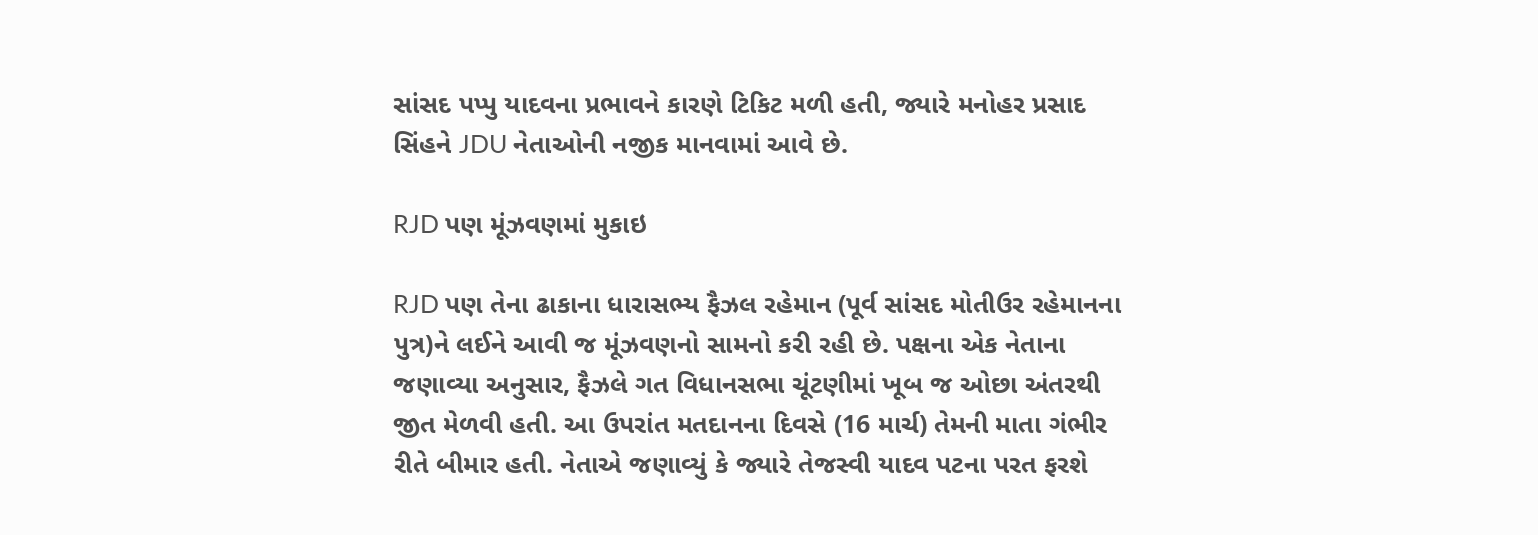સાંસદ પપ્પુ યાદવના પ્રભાવને કારણે ટિકિટ મળી હતી, જ્યારે મનોહર પ્રસાદ સિંહને JDU નેતાઓની નજીક માનવામાં આવે છે.

RJD પણ મૂંઝવણમાં મુકાઇ

RJD પણ તેના ઢાકાના ધારાસભ્ય ફૈઝલ રહેમાન (પૂર્વ સાંસદ મોતીઉર રહેમાનના પુત્ર)ને લઈને આવી જ મૂંઝવણનો સામનો કરી રહી છે. પક્ષના એક નેતાના જણાવ્યા અનુસાર, ફૈઝલે ગત વિધાનસભા ચૂંટણીમાં ખૂબ જ ઓછા અંતરથી જીત મેળવી હતી. આ ઉપરાંત મતદાનના દિવસે (16 માર્ચ) તેમની માતા ગંભીર રીતે બીમાર હતી. નેતાએ જણાવ્યું કે જ્યારે તેજસ્વી યાદવ પટના પરત ફરશે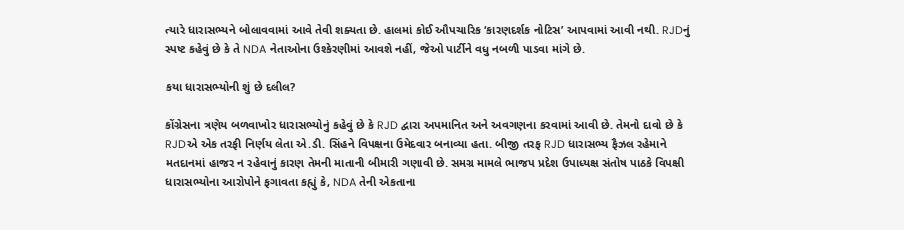ત્યારે ધારાસભ્યને બોલાવવામાં આવે તેવી શક્યતા છે. હાલમાં કોઈ ઔપચારિક ‘કારણદર્શક નોટિસ’ આપવામાં આવી નથી. RJDનું સ્પષ્ટ કહેવું છે કે તે NDA નેતાઓના ઉશ્કેરણીમાં આવશે નહીં, જેઓ પાર્ટીને વધુ નબળી પાડવા માંગે છે.

કયા ધારાસભ્યોની શું છે દલીલ?

કોંગ્રેસના ત્રણેય બળવાખોર ધારાસભ્યોનું કહેવું છે કે RJD દ્વારા અપમાનિત અને અવગણના કરવામાં આવી છે. તેમનો દાવો છે કે RJDએ એક તરફી નિર્ણય લેતા એ.ડી. સિંહને વિપક્ષના ઉમેદવાર બનાવ્યા હતા. બીજી તરફ RJD ધારાસભ્ય ફૈઝલ રહેમાને મતદાનમાં હાજર ન રહેવાનું કારણ તેમની માતાની બીમારી ગણાવી છે. સમગ્ર મામલે ભાજપ પ્રદેશ ઉપાધ્યક્ષ સંતોષ પાઠકે વિપક્ષી ધારાસભ્યોના આરોપોને ફગાવતા કહ્યું કે, NDA તેની એકતાના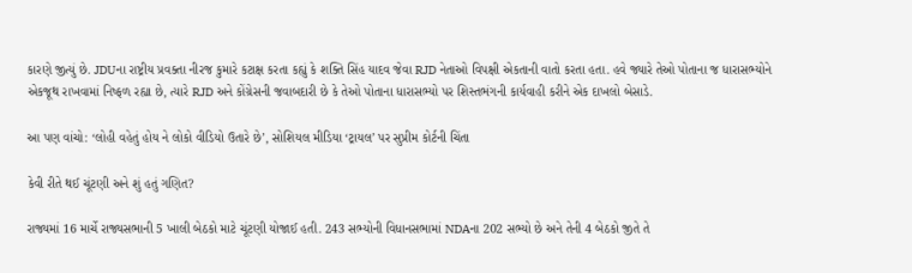કારણે જીત્યું છે. JDUના રાષ્ટ્રીય પ્રવક્તા નીરજ કુમારે કટાક્ષ કરતા કહ્યું કે શક્તિ સિંહ યાદવ જેવા RJD નેતાઓ વિપક્ષી એકતાની વાતો કરતા હતા. હવે જ્યારે તેઓ પોતાના જ ધારાસભ્યોને એકજૂથ રાખવામાં નિષ્ફળ રહ્યા છે, ત્યારે RJD અને કોંગ્રેસની જવાબદારી છે કે તેઓ પોતાના ધારાસભ્યો પર શિસ્તભંગની કાર્યવાહી કરીને એક દાખલો બેસાડે.

આ પણ વાંચો: ‘લોહી વહેતું હોય ને લોકો વીડિયો ઉતારે છે’, સોશિયલ મીડિયા ‘ટ્રાયલ’ પર સુપ્રીમ કોર્ટની ચિંતા

કેવી રીતે થઈ ચૂંટણી અને શું હતું ગણિત?

રાજ્યમાં 16 માર્ચે રાજ્યસભાની 5 ખાલી બેઠકો માટે ચૂંટણી યોજાઈ હતી. 243 સભ્યોની વિધાનસભામાં NDAના 202 સભ્યો છે અને તેની 4 બેઠકો જીતે તે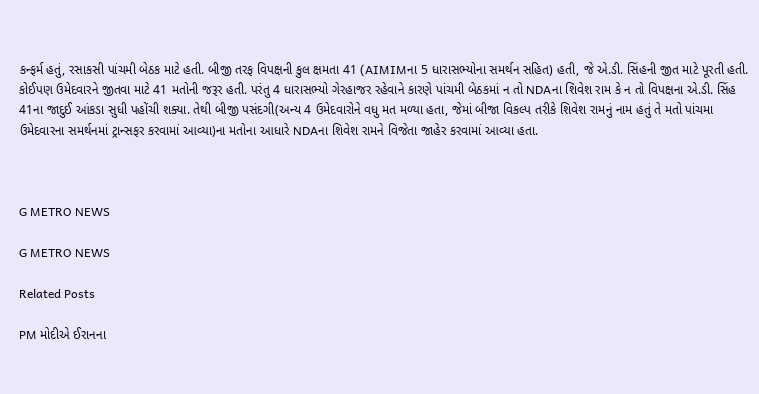કન્ફર્મ હતું, રસાકસી પાંચમી બેઠક માટે હતી. બીજી તરફ વિપક્ષની કુલ ક્ષમતા 41 (AIMIMના 5 ધારાસભ્યોના સમર્થન સહિત) હતી, જે એ.ડી. સિંહની જીત માટે પૂરતી હતી. કોઈપણ ઉમેદવારને જીતવા માટે 41 મતોની જરૂર હતી. પરંતુ 4 ધારાસભ્યો ગેરહાજર રહેવાને કારણે પાંચમી બેઠકમાં ન તો NDAના શિવેશ રામ કે ન તો વિપક્ષના એ.ડી. સિંહ 41ના જાદુઈ આંકડા સુધી પહોંચી શક્યા. તેથી બીજી પસંદગી(અન્ય 4 ઉમેદવારોને વધુ મત મળ્યા હતા, જેમાં બીજા વિકલ્પ તરીકે શિવેશ રામનું નામ હતું તે મતો પાંચમા ઉમેદવારના સમર્થનમાં ટ્રાન્સફર કરવામાં આવ્યા)ના મતોના આધારે NDAના શિવેશ રામને વિજેતા જાહેર કરવામાં આવ્યા હતા.



G METRO NEWS

G METRO NEWS

Related Posts

PM મોદીએ ઈરાનના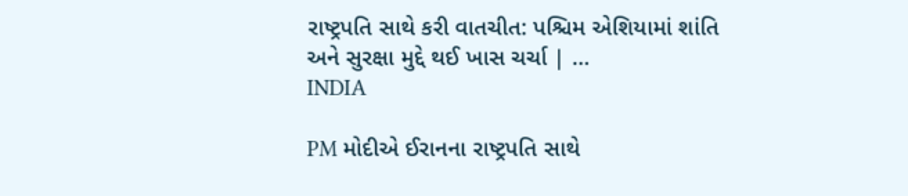રાષ્ટ્રપતિ સાથે કરી વાતચીત: પશ્ચિમ એશિયામાં શાંતિ અને સુરક્ષા મુદ્દે થઈ ખાસ ચર્ચા | …
INDIA

PM મોદીએ ઈરાનના રાષ્ટ્રપતિ સાથે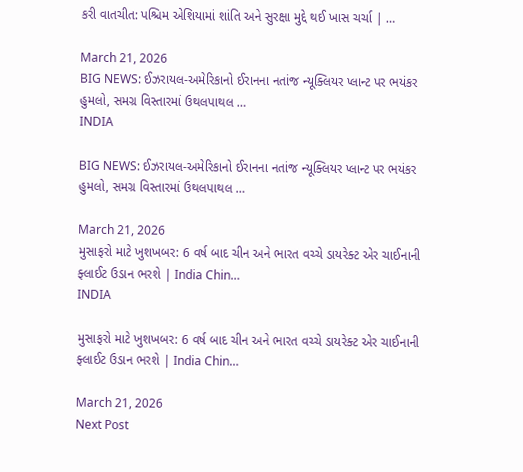કરી વાતચીત: પશ્ચિમ એશિયામાં શાંતિ અને સુરક્ષા મુદ્દે થઈ ખાસ ચર્ચા | …

March 21, 2026
BIG NEWS: ઈઝરાયલ-અમેરિકાનો ઈરાનના નતાંજ ન્યૂક્લિયર પ્લાન્ટ પર ભયંકર હુમલો, સમગ્ર વિસ્તારમાં ઉથલપાથલ …
INDIA

BIG NEWS: ઈઝરાયલ-અમેરિકાનો ઈરાનના નતાંજ ન્યૂક્લિયર પ્લાન્ટ પર ભયંકર હુમલો, સમગ્ર વિસ્તારમાં ઉથલપાથલ …

March 21, 2026
મુસાફરો માટે ખુશખબર: 6 વર્ષ બાદ ચીન અને ભારત વચ્ચે ડાયરેક્ટ એર ચાઈનાની ફ્લાઈટ ઉડાન ભરશે | India Chin…
INDIA

મુસાફરો માટે ખુશખબર: 6 વર્ષ બાદ ચીન અને ભારત વચ્ચે ડાયરેક્ટ એર ચાઈનાની ફ્લાઈટ ઉડાન ભરશે | India Chin…

March 21, 2026
Next Post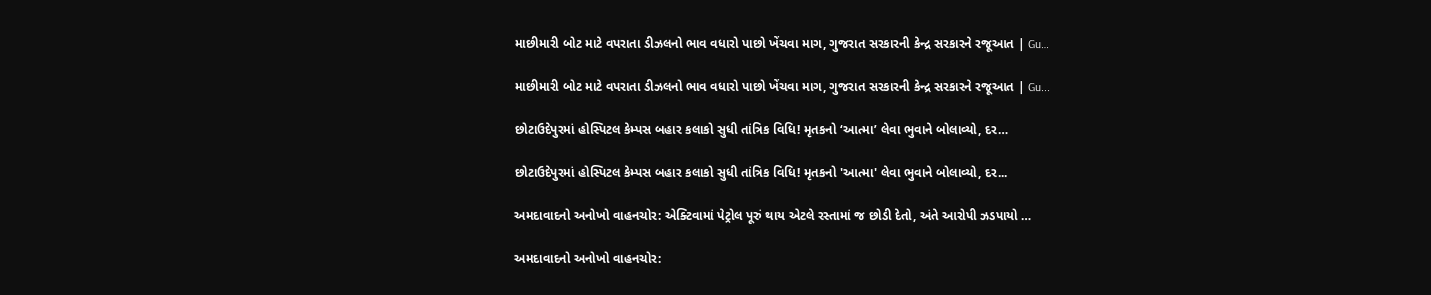માછીમારી બોટ માટે વપરાતા ડીઝલનો ભાવ વધારો પાછો ખેંચવા માગ, ગુજરાત સરકારની કેન્દ્ર સરકારને રજૂઆત | Gu…

માછીમારી બોટ માટે વપરાતા ડીઝલનો ભાવ વધારો પાછો ખેંચવા માગ, ગુજરાત સરકારની કેન્દ્ર સરકારને રજૂઆત | Gu...

છોટાઉદેપુરમાં હોસ્પિટલ કેમ્પસ બહાર કલાકો સુધી તાંત્રિક વિધિ! મૃતકનો ‘આત્મા’ લેવા ભુવાને બોલાવ્યો, દર…

છોટાઉદેપુરમાં હોસ્પિટલ કેમ્પસ બહાર કલાકો સુધી તાંત્રિક વિધિ! મૃતકનો 'આત્મા' લેવા ભુવાને બોલાવ્યો, દર...

અમદાવાદનો અનોખો વાહનચોર: એક્ટિવામાં પેટ્રોલ પૂરું થાય એટલે રસ્તામાં જ છોડી દેતો, અંતે આરોપી ઝડપાયો …

અમદાવાદનો અનોખો વાહનચોર: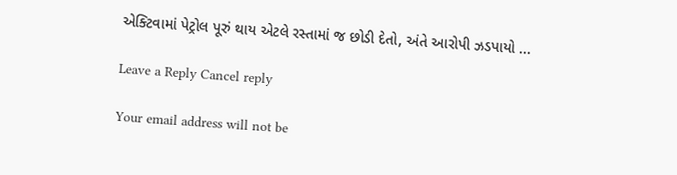એક્ટિવામાં પેટ્રોલ પૂરું થાય એટલે રસ્તામાં જ છોડી દેતો, અંતે આરોપી ઝડપાયો ...

Leave a Reply Cancel reply

Your email address will not be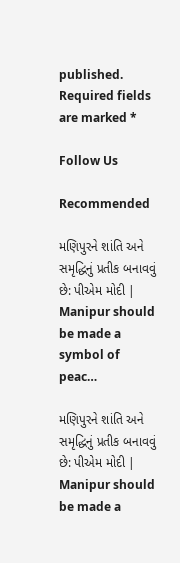published. Required fields are marked *

Follow Us

Recommended

મણિપુરને શાંતિ અને સમૃદ્ધિનું પ્રતીક બનાવવું છે: પીએમ મોદી | Manipur should be made a symbol of peac…

મણિપુરને શાંતિ અને સમૃદ્ધિનું પ્રતીક બનાવવું છે: પીએમ મોદી | Manipur should be made a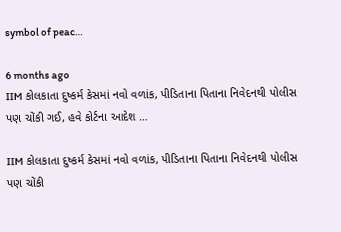symbol of peac…

6 months ago
IIM કોલકાતા દુષ્કર્મ કેસમાં નવો વળાંક, પીડિતાના પિતાના નિવેદનથી પોલીસ પણ ચોંકી ગઈ, હવે કોર્ટના આદેશ …

IIM કોલકાતા દુષ્કર્મ કેસમાં નવો વળાંક, પીડિતાના પિતાના નિવેદનથી પોલીસ પણ ચોંકી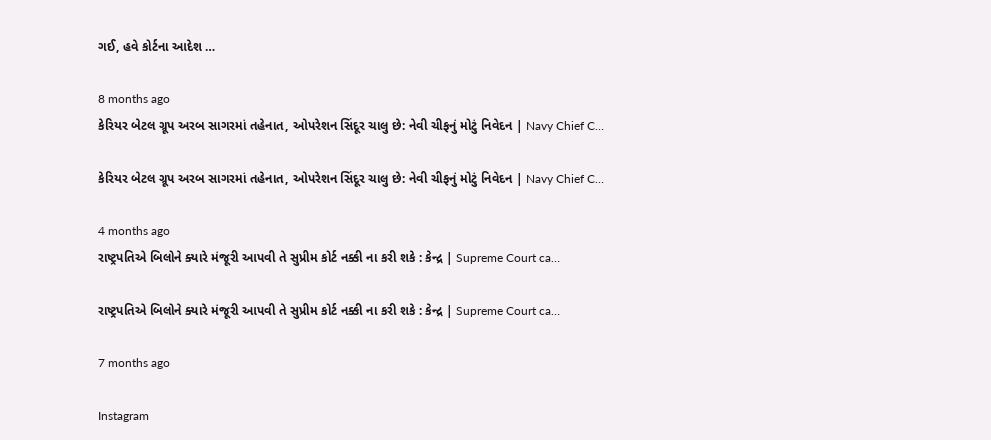ગઈ, હવે કોર્ટના આદેશ …

8 months ago
કેરિયર બેટલ ગ્રૂપ અરબ સાગરમાં તહેનાત, ઓપરેશન સિંદૂર ચાલુ છે: નેવી ચીફનું મોટું નિવેદન | Navy Chief C…

કેરિયર બેટલ ગ્રૂપ અરબ સાગરમાં તહેનાત, ઓપરેશન સિંદૂર ચાલુ છે: નેવી ચીફનું મોટું નિવેદન | Navy Chief C…

4 months ago
રાષ્ટ્રપતિએ બિલોને ક્યારે મંજૂરી આપવી તે સુપ્રીમ કોર્ટ નક્કી ના કરી શકે : કેન્દ્ર | Supreme Court ca…

રાષ્ટ્રપતિએ બિલોને ક્યારે મંજૂરી આપવી તે સુપ્રીમ કોર્ટ નક્કી ના કરી શકે : કેન્દ્ર | Supreme Court ca…

7 months ago

Instagram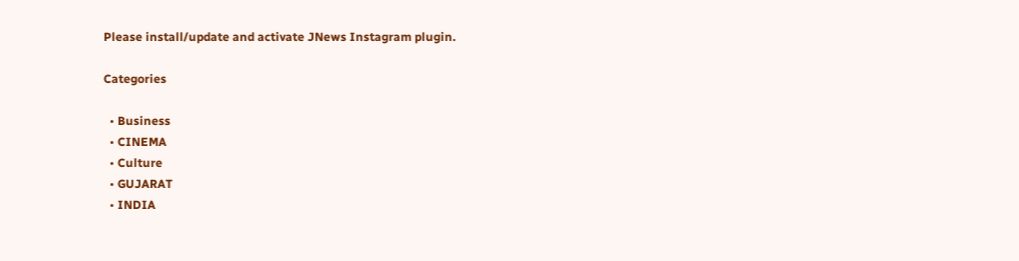Please install/update and activate JNews Instagram plugin.

Categories

  • Business
  • CINEMA
  • Culture
  • GUJARAT
  • INDIA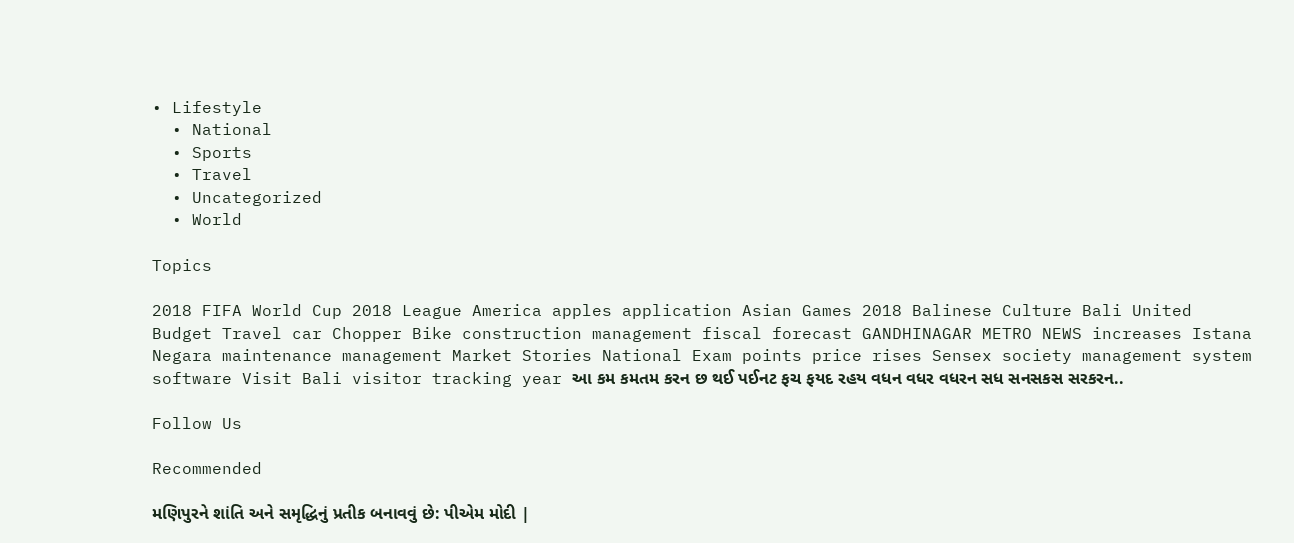• Lifestyle
  • National
  • Sports
  • Travel
  • Uncategorized
  • World

Topics

2018 FIFA World Cup 2018 League America apples application Asian Games 2018 Balinese Culture Bali United Budget Travel car Chopper Bike construction management fiscal forecast GANDHINAGAR METRO NEWS increases Istana Negara maintenance management Market Stories National Exam points price rises Sensex society management system software Visit Bali visitor tracking year આ કમ કમતમ કરન છ થઈ પઈનટ ફચ ફયદ રહય વધન વધર વધરન સધ સનસકસ સરકરન..

Follow Us

Recommended

મણિપુરને શાંતિ અને સમૃદ્ધિનું પ્રતીક બનાવવું છે: પીએમ મોદી |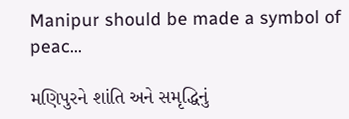Manipur should be made a symbol of peac…

મણિપુરને શાંતિ અને સમૃદ્ધિનું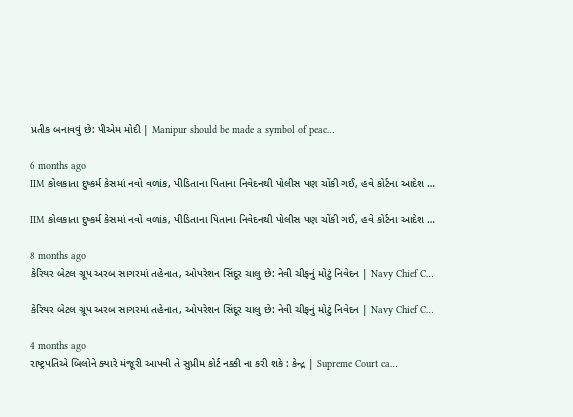પ્રતીક બનાવવું છે: પીએમ મોદી | Manipur should be made a symbol of peac…

6 months ago
IIM કોલકાતા દુષ્કર્મ કેસમાં નવો વળાંક, પીડિતાના પિતાના નિવેદનથી પોલીસ પણ ચોંકી ગઈ, હવે કોર્ટના આદેશ …

IIM કોલકાતા દુષ્કર્મ કેસમાં નવો વળાંક, પીડિતાના પિતાના નિવેદનથી પોલીસ પણ ચોંકી ગઈ, હવે કોર્ટના આદેશ …

8 months ago
કેરિયર બેટલ ગ્રૂપ અરબ સાગરમાં તહેનાત, ઓપરેશન સિંદૂર ચાલુ છે: નેવી ચીફનું મોટું નિવેદન | Navy Chief C…

કેરિયર બેટલ ગ્રૂપ અરબ સાગરમાં તહેનાત, ઓપરેશન સિંદૂર ચાલુ છે: નેવી ચીફનું મોટું નિવેદન | Navy Chief C…

4 months ago
રાષ્ટ્રપતિએ બિલોને ક્યારે મંજૂરી આપવી તે સુપ્રીમ કોર્ટ નક્કી ના કરી શકે : કેન્દ્ર | Supreme Court ca…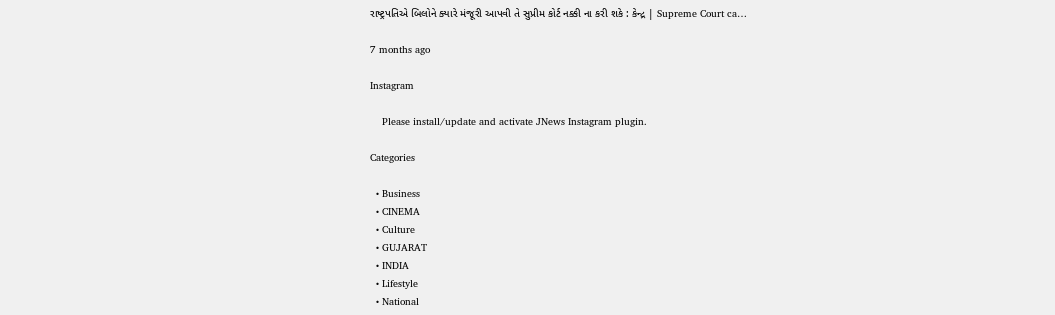રાષ્ટ્રપતિએ બિલોને ક્યારે મંજૂરી આપવી તે સુપ્રીમ કોર્ટ નક્કી ના કરી શકે : કેન્દ્ર | Supreme Court ca…

7 months ago

Instagram

    Please install/update and activate JNews Instagram plugin.

Categories

  • Business
  • CINEMA
  • Culture
  • GUJARAT
  • INDIA
  • Lifestyle
  • National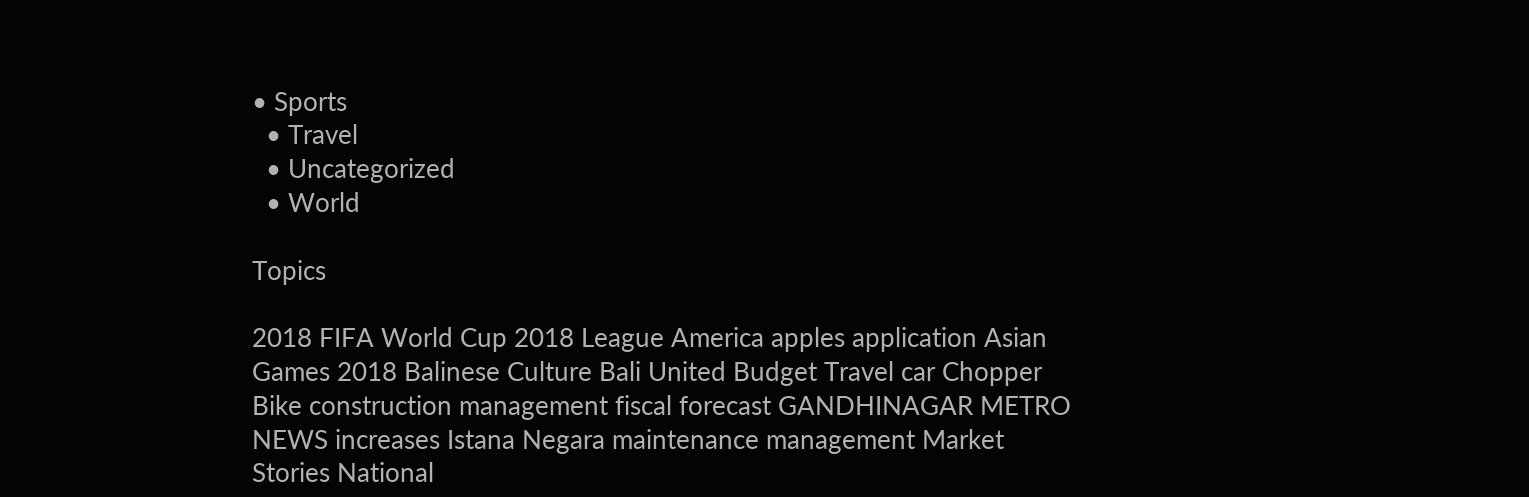• Sports
  • Travel
  • Uncategorized
  • World

Topics

2018 FIFA World Cup 2018 League America apples application Asian Games 2018 Balinese Culture Bali United Budget Travel car Chopper Bike construction management fiscal forecast GANDHINAGAR METRO NEWS increases Istana Negara maintenance management Market Stories National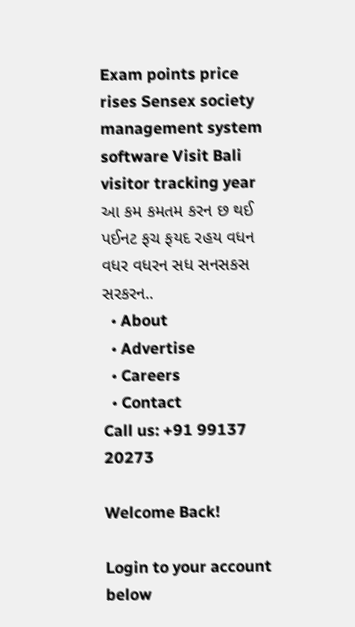Exam points price rises Sensex society management system software Visit Bali visitor tracking year આ કમ કમતમ કરન છ થઈ પઈનટ ફચ ફયદ રહય વધન વધર વધરન સધ સનસકસ સરકરન..
  • About
  • Advertise
  • Careers
  • Contact
Call us: +91 99137 20273

Welcome Back!

Login to your account below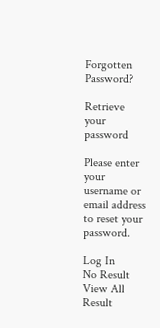Forgotten Password?

Retrieve your password

Please enter your username or email address to reset your password.

Log In
No Result
View All Result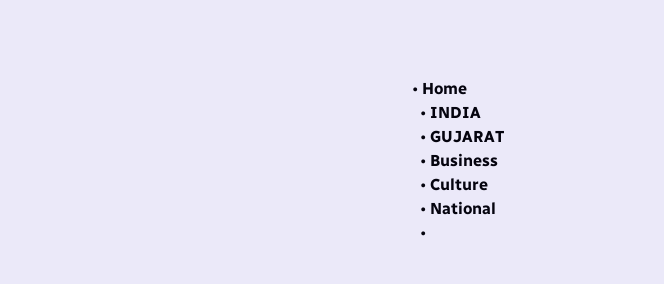• Home
  • INDIA
  • GUJARAT
  • Business
  • Culture
  • National
  •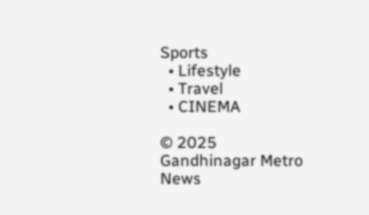Sports
  • Lifestyle
  • Travel
  • CINEMA

© 2025 Gandhinagar Metro News